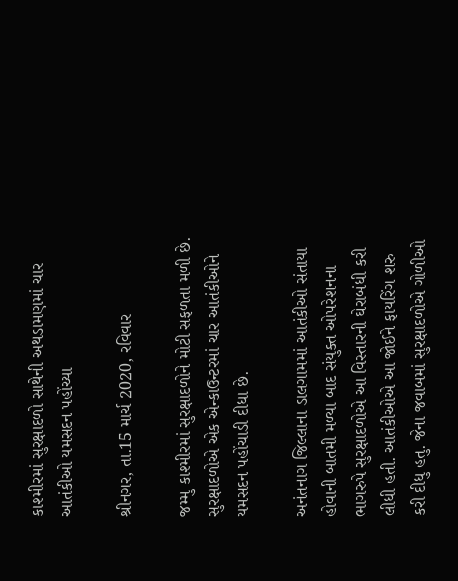કાશ્મીરમાં સુરક્ષાદળો સાથેની અથડામણમાં ચાર આતંકીઓ યમસદન પહોંચ્યા

શ્રીનગર, તા.15 માર્ચ 2020, રવિવાર

જમ્મુ કાશ્મીરમાં સુરક્ષાદળોને મોટી સફળતા મળી છે. સુરક્ષાદળોએ એક એન્કાઉન્ટરમાં ચાર આતંકીઓને યમસદન પહોંચાડી દીધા છે.

અનંતનાગ જિલ્લાના ડાલગામમાં આતંકીઓ સંતાયા હોવાની બાતમી મળ્યા બાદ સંયુક્ત ઓપરેશનના ભાગરુપે સુરક્ષાદળોએ આ વિસ્તારની ઘેરાબંધી કરી લીધી હતી. આતંકીઓએ આ જોઈને ફાયરિંગ શરુ કરી દીધુ હતુ. જેના જવાબમાં સુરક્ષાદળોએ ગોળીઓ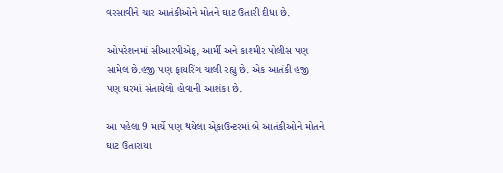વરસાવીને ચાર આતંકીઓને મોતને ઘાટ ઉતારી દીધા છે.

ઓપરેશનમાં સીઆરપીએફ, આર્મી અને કાશ્મીર પોલીસ પણ સામેલ છે.હજી પણ ફાયરિંગ ચાલી રહ્યુ છે. એક આતંકી હજી પણ ઘરમાં સંતાયેલો હોવાની આશંકા છે.

આ પહેલા 9 માર્ચે પણ થયેલા એ્કાઉન્ટરમાં બે આતંકીઓને મોતને ઘાટ ઉતારાયા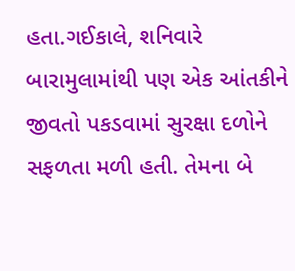હતા.ગઈકાલે, શનિવારે બારામુલામાંથી પણ એક આંતકીને જીવતો પકડવામાં સુરક્ષા દળોને સફળતા મળી હતી. તેમના બે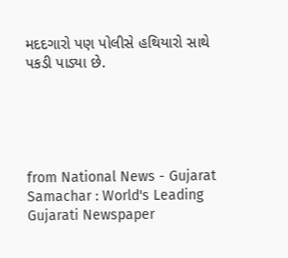મદદગારો પણ પોલીસે હથિયારો સાથે પકડી પાડ્યા છે.





from National News - Gujarat Samachar : World's Leading Gujarati Newspaper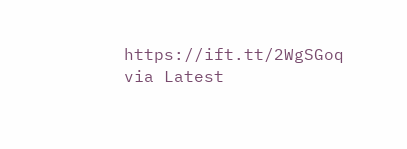https://ift.tt/2WgSGoq
via Latest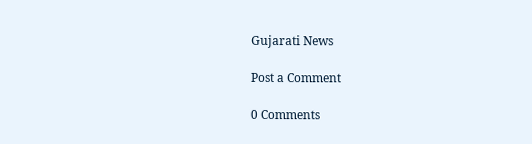Gujarati News

Post a Comment

0 Comments